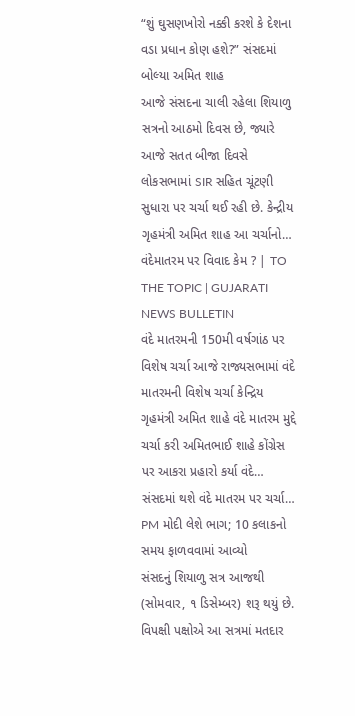“શું ઘુસણખોરો નક્કી કરશે કે દેશના વડા પ્રધાન કોણ હશે?” સંસદમાં બોલ્યા અમિત શાહ
આજે સંસદના ચાલી રહેલા શિયાળુ સત્રનો આઠમો દિવસ છે, જ્યારે આજે સતત બીજા દિવસે લોકસભામાં SIR સહિત ચૂંટણી સુધારા પર ચર્ચા થઈ રહી છે. કેન્દ્રીય ગૃહમંત્રી અમિત શાહ આ ચર્ચાનો…
વંદેમાતરમ પર વિવાદ કેમ ? | TO THE TOPIC | GUJARATI NEWS BULLETIN
વંદે માતરમની 150મી વર્ષગાંઠ પર વિશેષ ચર્ચા આજે રાજ્યસભામાં વંદે માતરમની વિશેષ ચર્ચા કેન્દ્રિય ગૃહમંત્રી અમિત શાહે વંદે માતરમ મુદ્દે ચર્ચા કરી અમિતભાઈ શાહે કોંગ્રેસ પર આકરા પ્રહારો કર્યા વંદે…
સંસદમાં થશે વંદે માતરમ પર ચર્ચા… PM મોદી લેશે ભાગ; 10 કલાકનો સમય ફાળવવામાં આવ્યો
સંસદનું શિયાળુ સત્ર આજથી (સોમવાર, ૧ ડિસેમ્બર) શરૂ થયું છે. વિપક્ષી પક્ષોએ આ સત્રમાં મતદાર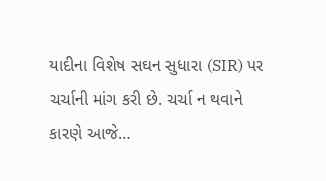યાદીના વિશેષ સઘન સુધારા (SIR) પર ચર્ચાની માંગ કરી છે. ચર્ચા ન થવાને કારણે આજે…